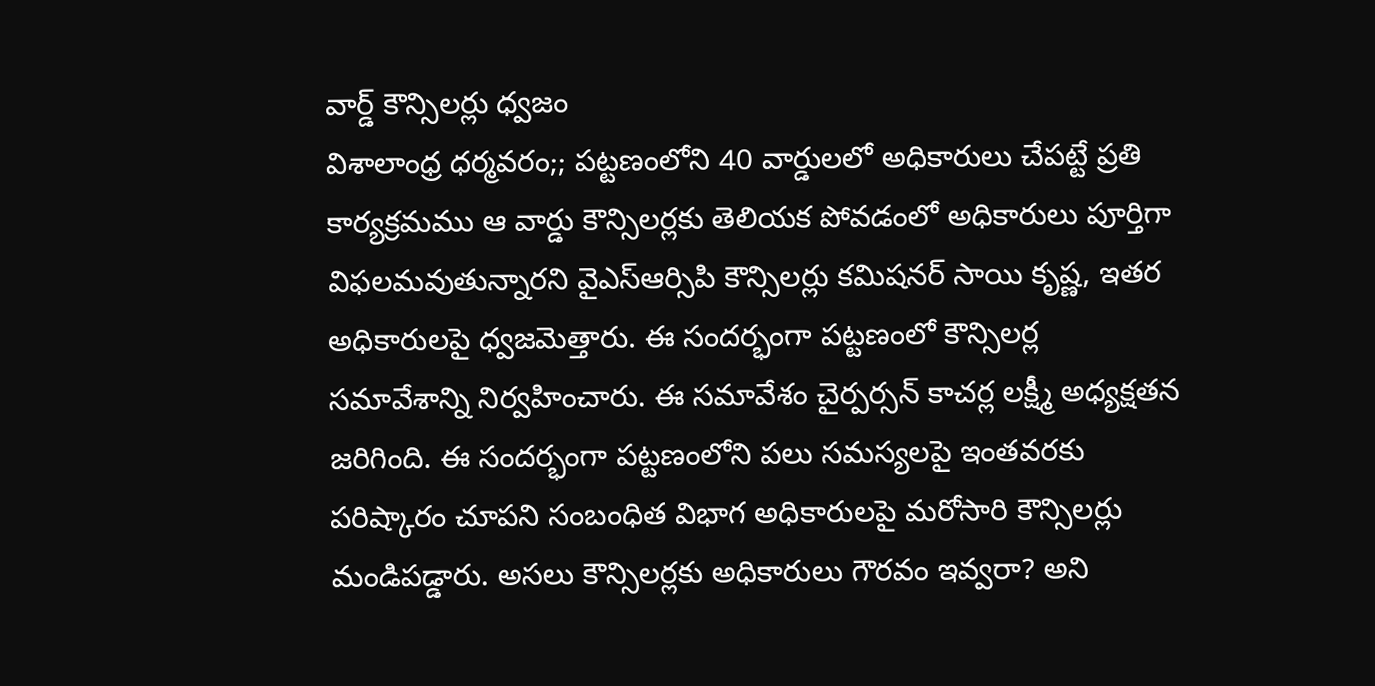వార్డ్ కౌన్సిలర్లు ధ్వజం
విశాలాంధ్ర ధర్మవరం;; పట్టణంలోని 40 వార్డులలో అధికారులు చేపట్టే ప్రతి కార్యక్రమము ఆ వార్డు కౌన్సిలర్లకు తెలియక పోవడంలో అధికారులు పూర్తిగా విఫలమవుతున్నారని వైఎస్ఆర్సిపి కౌన్సిలర్లు కమిషనర్ సాయి కృష్ణ, ఇతర అధికారులపై ధ్వజమెత్తారు. ఈ సందర్భంగా పట్టణంలో కౌన్సిలర్ల సమావేశాన్ని నిర్వహించారు. ఈ సమావేశం చైర్పర్సన్ కాచర్ల లక్ష్మీ అధ్యక్షతన జరిగింది. ఈ సందర్భంగా పట్టణంలోని పలు సమస్యలపై ఇంతవరకు పరిష్కారం చూపని సంబంధిత విభాగ అధికారులపై మరోసారి కౌన్సిలర్లు మండిపడ్డారు. అసలు కౌన్సిలర్లకు అధికారులు గౌరవం ఇవ్వరా? అని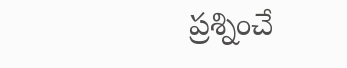ప్రశ్నించే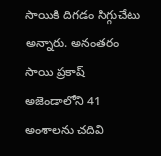సాయికి దిగడం సిగ్గుచేటు అన్నారు. అనంతరం సాయి ప్రకాష్ అజెండాలోని 41 అంశాలను చదివి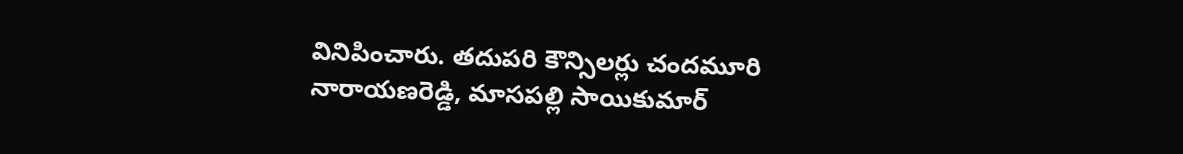వినిపించారు. తదుపరి కౌన్సిలర్లు చందమూరి నారాయణరెడ్డి, మాసపల్లి సాయికుమార్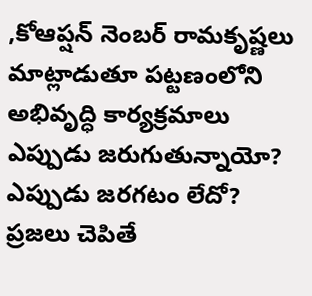,కోఆప్షన్ నెంబర్ రామకృష్ణలు మాట్లాడుతూ పట్టణంలోని అభివృద్ధి కార్యక్రమాలు ఎప్పుడు జరుగుతున్నాయో? ఎప్పుడు జరగటం లేదో? ప్రజలు చెపితే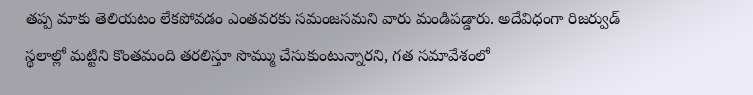తప్ప మాకు తెలియటం లేకపోవడం ఎంతవరకు సమంజసమని వారు మండిపడ్డారు. అదేవిధంగా రిజర్వుడ్ స్థలాల్లో మట్టిని కొంతమంది తరలిస్తూ సొమ్ము చేసుకుంటున్నారని, గత సమావేశంలో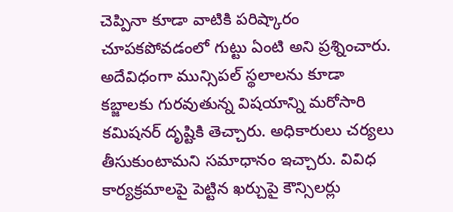చెప్పినా కూడా వాటికి పరిష్కారం చూపకపోవడంలో గుట్టు ఏంటి అని ప్రశ్నించారు. అదేవిధంగా మున్సిపల్ స్థలాలను కూడా కబ్జాలకు గురవుతున్న విషయాన్ని మరోసారి కమిషనర్ దృష్టికి తెచ్చారు. అధికారులు చర్యలు తీసుకుంటామని సమాధానం ఇచ్చారు. వివిధ కార్యక్రమాలపై పెట్టిన ఖర్చుపై కౌన్సిలర్లు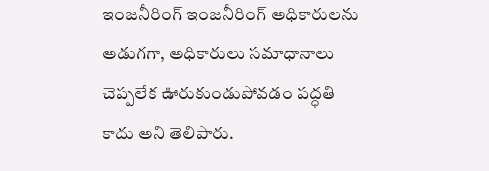ఇంజనీరింగ్ ఇంజనీరింగ్ అధికారులను అడుగగా, అధికారులు సమాధానాలు చెప్పలేక ఊరుకుండుపోవడం పద్ధతి కాదు అని తెలిపారు.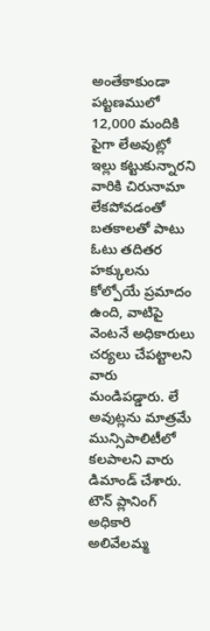అంతేకాకుండా పట్టణములో 12,000 మందికి పైగా లేఅవుట్లో ఇల్లు కట్టుకున్నారని వారికి చిరునామా లేకపోవడంతో బతకాలతో పాటు ఓటు తదితర హక్కులను కోల్పోయే ప్రమాదం ఉంది, వాటిపై వెంటనే అధికారులు చర్యలు చేపట్టాలని వారు మండిపడ్డారు. లే అవుట్లను మాత్రమే మున్సిపాలిటీలో కలపాలని వారు డిమాండ్ చేశారు. టౌన్ ప్లానింగ్ అధికారి అలివేలమ్మ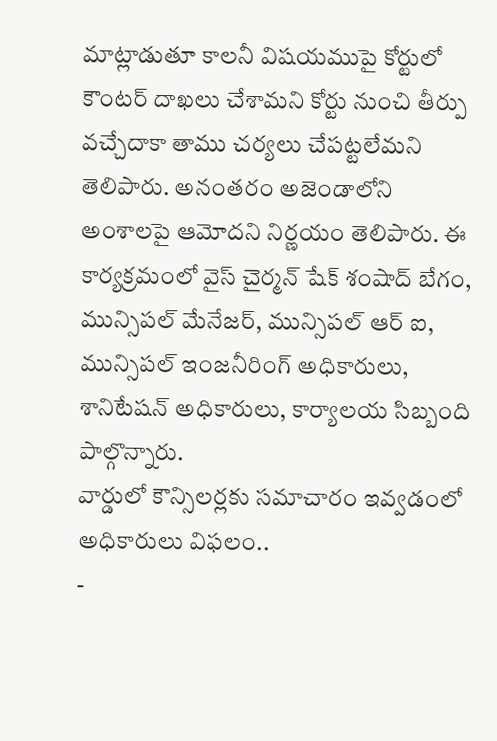మాట్లాడుతూ కాలనీ విషయముపై కోర్టులో కౌంటర్ దాఖలు చేశామని కోర్టు నుంచి తీర్పు వచ్చేదాకా తాము చర్యలు చేపట్టలేమని తెలిపారు. అనంతరం అజెండాలోని అంశాలపై ఆమోదని నిర్ణయం తెలిపారు. ఈ కార్యక్రమంలో వైస్ చైర్మన్ షేక్ శంషాద్ బేగం, మున్సిపల్ మేనేజర్, మున్సిపల్ ఆర్ ఐ, మున్సిపల్ ఇంజనీరింగ్ అధికారులు, శానిటేషన్ అధికారులు, కార్యాలయ సిబ్బంది పాల్గొన్నారు.
వార్డులో కౌన్సిలర్లకు సమాచారం ఇవ్వడంలో అధికారులు విఫలం..
-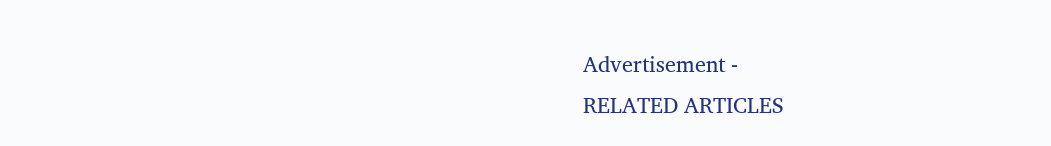Advertisement -
RELATED ARTICLES